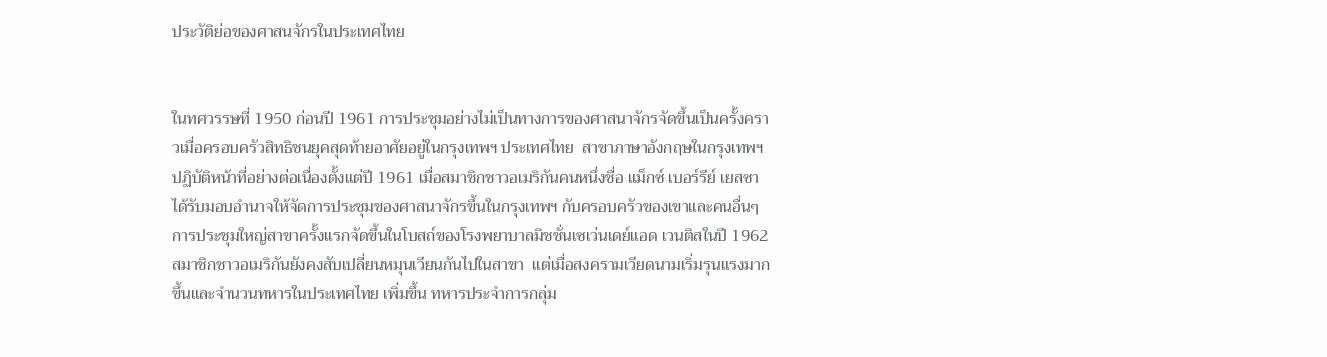ประวัติย่อของศาสนจักรในประเทศไทย


ในทศวรรษที่ 1950 ก่อนปี 1961 การประชุมอย่างไม่เป็นทางการของศาสนาจักรจัดขึ้นเป็นครั้งคราวเมื่อครอบครัวสิทธิชนยุคสุดท้ายอาศัยอยู่ในกรุงเทพฯ ประเทศไทย  สาขาภาษาอังกฤษในกรุงเทพฯ ปฏิบัติหน้าที่อย่างต่อเนื่องตั้งแต่ปี 1961 เมื่อสมาชิกชาวอเมริกันคนหนึ่งชื่อ แม็กซ์ เบอร์รีย์ เยสซา ได้รับมอบอำนาจให้จัดการประชุมของศาสนาจักรขึ้นในกรุงเทพฯ กับครอบครัวของเขาและคนอื่นๆ  การประชุมใหญ่สาขาครั้งแรกจัดขึ้นในโบสถ์ของโรงพยาบาลมิชชั่นเซเว่นเดย์แอด เวนติสในปี 1962 สมาชิกชาวอเมริกันยังคงสับเปลี่ยนหมุนเวียนกันไปในสาขา  แต่เมื่อสงครามเวียดนามเริ่มรุนแรงมากขึ้นและจำนวนทหารในประเทศไทย เพิ่มขึ้น ทหารประจำการกลุ่ม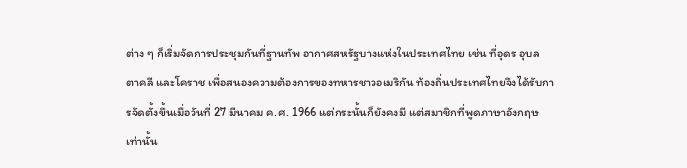ต่าง ๆ ก็เริ่มจัดการประชุมกันที่ฐานทัพ อากาศสหรัฐบางแห่งในประเทศไทย เช่น ที่อุดร อุบล ตาคลี และโคราช เพื่อสนองความต้องการของทหารชาวอเมริกัน ท้องถิ่นประเทศไทยจึงได้รับการจัดตั้งขึ้นเมื่อวันที่ 27 มีนาคม ค.ศ. 1966 แต่กระนั้นก็ยังคงมี แต่สมาชิกที่พูดภาษาอังกฤษเท่านั้น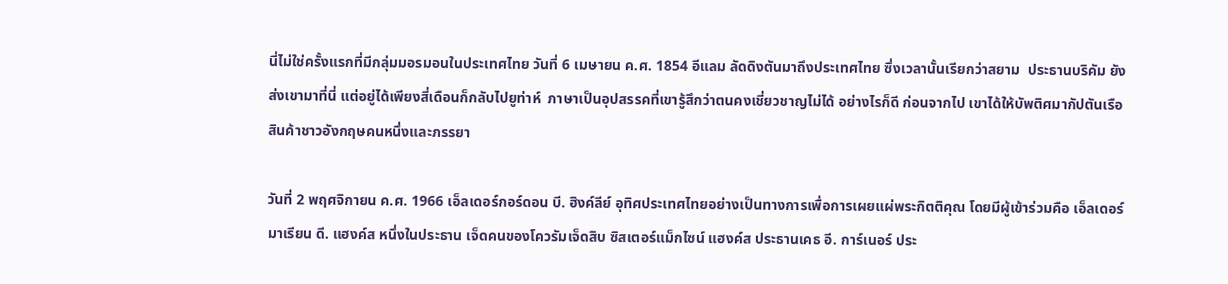นี่ไม่ใช่ครั้งแรกที่มีกลุ่มมอรมอนในประเทศไทย วันที่ 6 เมษายน ค.ศ. 1854 อีแลม ลัดดิงตันมาถึงประเทศไทย ซึ่งเวลานั้นเรียกว่าสยาม  ประธานบริคัม ยัง ส่งเขามาที่นี่ แต่อยู่ได้เพียงสี่เดือนก็กลับไปยูท่าห์  ภาษาเป็นอุปสรรคที่เขารู้สึกว่าตนคงเชี่ยวชาญไม่ได้ อย่างไรก็ดี ก่อนจากไป เขาได้ให้บัพติศมากัปตันเรือสินค้าชาวอังกฤษคนหนึ่งและภรรยา

วันที่ 2 พฤศจิกายน ค.ศ. 1966 เอ็ลเดอร์กอร์ดอน บี. ฮิงค์ลีย์ อุทิศประเทศไทยอย่างเป็นทางการเพื่อการเผยแผ่พระกิตติคุณ โดยมีผู้เข้าร่วมคือ เอ็ลเดอร์มาเรียน ดี. แฮงค์ส หนึ่งในประธาน เจ็ดคนของโควรัมเจ็ดสิบ ซิสเตอร์แม็กไซน์ แฮงค์ส ประธานเคธ อี. การ์เนอร์ ประ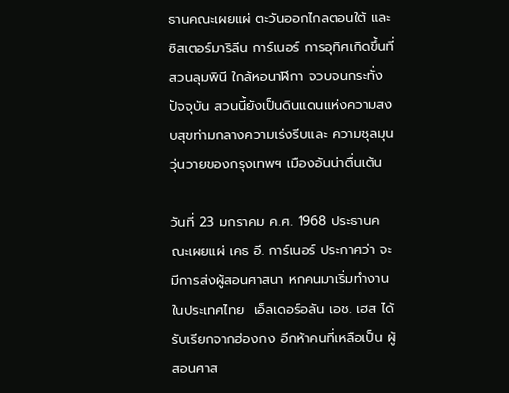ธานคณะเผยแผ่ ตะวันออกไกลตอนใต้ และซิสเตอร์มาริลีน การ์เนอร์ การอุทิศเกิดขึ้นที่สวนลุมพินี ใกล้หอนาฬิกา จวบจนกระทั่งปัจจุบัน สวนนี้ยังเป็นดินแดนแห่งความสงบสุขท่ามกลางความเร่งรีบและ ความชุลมุนวุ่นวายของกรุงเทพฯ เมืองอันน่าตื่นเต้น

วันที่ 23 มกราคม ค.ศ. 1968 ประธานคณะเผยแผ่ เคธ อี. การ์เนอร์ ประกาศว่า จะมีการส่งผู้สอนศาสนา หกคนมาเริ่มทำงานในประเทศไทย  เอ็ลเดอร์อลัน เอช. เฮส ได้รับเรียกจากฮ่องกง อีกห้าคนที่เหลือเป็น ผู้สอนศาส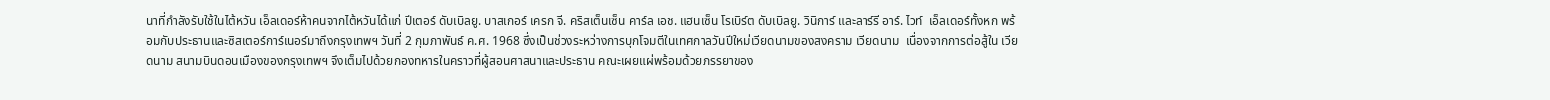นาที่กำลังรับใช้ในไต้หวัน เอ็ลเดอร์ห้าคนจากไต้หวันได้แก่ ปีเตอร์ ดับเบิลยู. บาสเกอร์ เครก จี. คริสเต็นเซ็น คาร์ล เอช. แฮนเซ็น โรเบิร์ต ดับเบิลยู. วินิการ์ และลาร์รี อาร์. ไวท์  เอ็ลเดอร์ทั้งหก พร้อมกับประธานและซิสเตอร์การ์เนอร์มาถึงกรุงเทพฯ วันที่ 2 กุมภาพันธ์ ค.ศ. 1968 ซึ่งเป็นช่วงระหว่างการบุกโจมตีในเทศกาลวันปีใหม่เวียดนามของสงคราม เวียดนาม  เนื่องจากการต่อสู้ใน เวียดนาม สนามบินดอนเมืองของกรุงเทพฯ จึงเต็มไปด้วยกองทหารในคราวที่ผู้สอนศาสนาและประธาน คณะเผยแผ่พร้อมด้วยภรรยาของ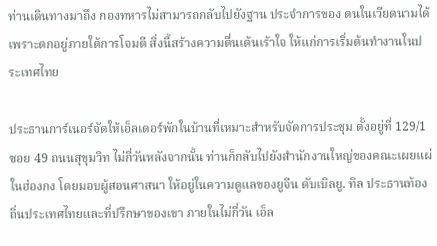ท่านเดินทางมาถึง กองทหารไม่สามารถกลับไปยังฐาน ประจำการของ ตนในเวียดนามได้เพราะตกอยู่ภายใต้การโจมตี สิ่งนี้สร้างความตื่นเต้นเร้าใจ ให้แก่การเริ่มต้นทำงานในประเทศไทย

ประธานการ์เนอร์จัดให้เอ็ลเดอร์พักในบ้านที่เหมาะสำหรับจัดการประชุม ตั้งอยู่ที่ 129/1 ซอย 49 ถนนสุขุมวิท ไม่กี่วันหลังจากนั้น ท่านก็กลับไปยังสำนักงานใหญ่ของคณะเผยแผ่ในฮ่องกง โดยมอบผู้สอนศาสนา ให้อยู่ในความดูแลของยูจีน ดับเบิลยู. ทิล ประธานท้องถิ่นประเทศไทยและที่ปรึกษาของเขา ภายในไม่กี่วัน เอ็ล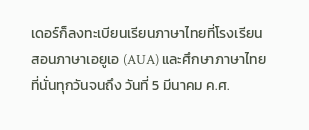เดอร์ก็ลงทะเบียนเรียนภาษาไทยที่โรงเรียนสอนภาษาเอยูเอ (AUA) และศึกษาภาษาไทยที่นั่นทุกวันจนถึง วันที่ 5 มีนาคม ค.ศ.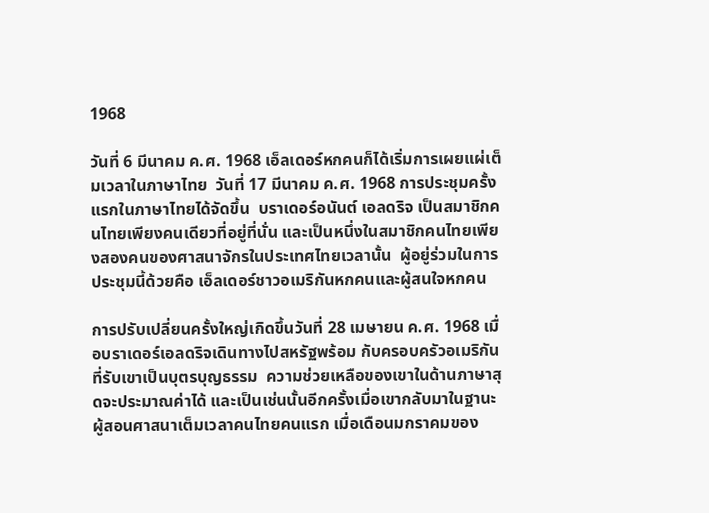1968

วันที่ 6 มีนาคม ค.ศ. 1968 เอ็ลเดอร์หกคนก็ได้เริ่มการเผยแผ่เต็มเวลาในภาษาไทย  วันที่ 17 มีนาคม ค.ศ. 1968 การประชุมครั้งแรกในภาษาไทยได้จัดขึ้น  บราเดอร์อนันต์ เอลดริจ เป็นสมาชิกคนไทยเพียงคนเดียวที่อยู่ที่นั่น และเป็นหนึ่งในสมาชิกคนไทยเพียงสองคนของศาสนาจักรในประเทศไทยเวลานั้น  ผู้อยู่ร่วมในการประชุมนี้ด้วยคือ เอ็ลเดอร์ชาวอเมริกันหกคนและผู้สนใจหกคน

การปรับเปลี่ยนครั้งใหญ่เกิดขึ้นวันที่ 28 เมษายน ค.ศ. 1968 เมื่อบราเดอร์เอลดริจเดินทางไปสหรัฐพร้อม กับครอบครัวอเมริกันที่รับเขาเป็นบุตรบุญธรรม  ความช่วยเหลือของเขาในด้านภาษาสุดจะประมาณค่าได้ และเป็นเช่นนั้นอีกครั้งเมื่อเขากลับมาในฐานะผู้สอนศาสนาเต็มเวลาคนไทยคนแรก เมื่อเดือนมกราคมของ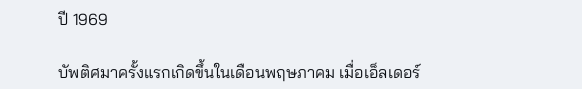ปี 1969

บัพติศมาครั้งแรกเกิดขึ้นในเดือนพฤษภาคม เมื่อเอ็ลเดอร์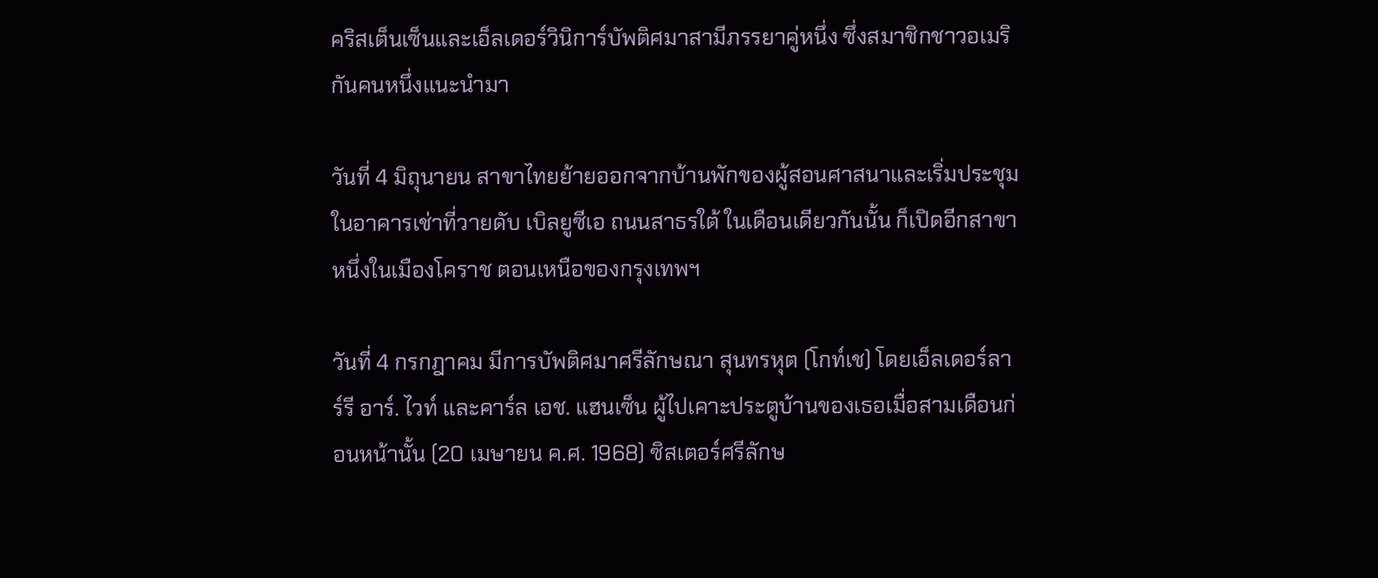คริสเต็นเซ็นและเอ็ลเดอร์วินิการ์บัพติศมาสามีภรรยาคู่หนึ่ง ซึ่งสมาชิกชาวอเมริกันคนหนึ่งแนะนำมา

วันที่ 4 มิถุนายน สาขาไทยย้ายออกจากบ้านพักของผู้สอนศาสนาและเริ่มประชุมในอาคารเช่าที่วายดับ เบิลยูซีเอ ถนนสาธรใต้ ในเดือนเดียวกันนั้น ก็เปิดอีกสาขาหนึ่งในเมืองโคราช ตอนเหนือของกรุงเทพฯ

วันที่ 4 กรกฎาคม มีการบัพติศมาศรีลักษณา สุนทรหุต (โกท์เช) โดยเอ็ลเดอร์ลาร์รี อาร์. ไวท์ และคาร์ล เอช. แฮนเซ็น ผู้ไปเคาะประตูบ้านของเธอเมื่อสามเดือนก่อนหน้านั้น (20 เมษายน ค.ศ. 1968) ซิสเตอร์ศรีลักษ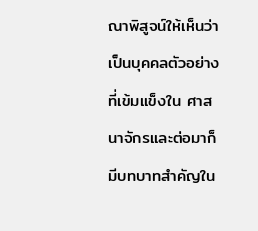ณาพิสูจน์ให้เห็นว่าเป็นบุคคลตัวอย่างที่เข้มแข็งใน ศาสนาจักรและต่อมาก็มีบทบาทสำคัญใน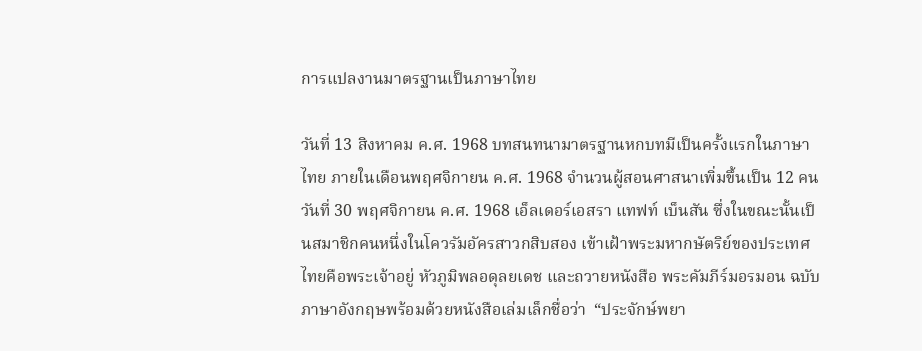การแปลงานมาตรฐานเป็นภาษาไทย

วันที่ 13 สิงหาคม ค.ศ. 1968 บทสนทนามาตรฐานหกบทมีเป็นครั้งแรกในภาษาไทย ภายในเดือนพฤศจิกายน ค.ศ. 1968 จำนวนผู้สอนศาสนาเพิ่มขึ้นเป็น 12 คน วันที่ 30 พฤศจิกายน ค.ศ. 1968 เอ็ลเดอร์เอสรา แทฟท์ เบ็นสัน ซึ่งในขณะนั้นเป็นสมาชิกคนหนึ่งในโควรัมอัครสาวกสิบสอง เข้าเฝ้าพระมหากษัตริย์ของประเทศไทยคือพระเจ้าอยู่ หัวภูมิพลอดุลยเดช และถวายหนังสือ พระคัมภีร์มอรมอน ฉบับภาษาอังกฤษพร้อมด้วยหนังสือเล่มเล็กชื่อว่า  “ประจักษ์พยา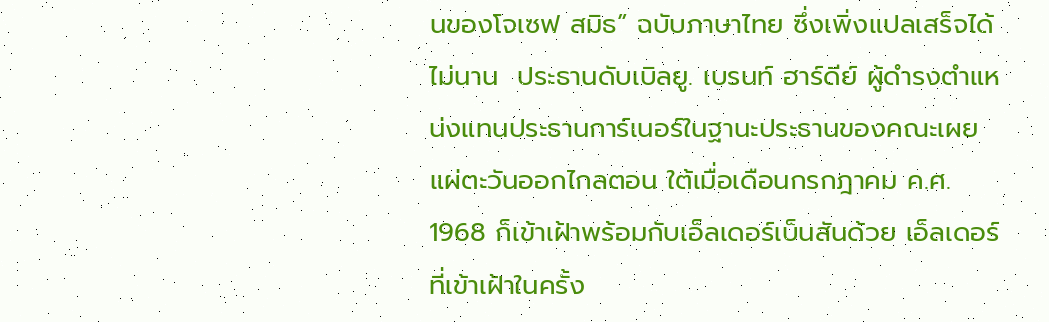นของโจเซฟ สมิธ” ฉบับภาษาไทย ซึ่งเพิ่งแปลเสร็จได้ไม่นาน  ประธานดับเบิลยู. เบรนท์ ฮาร์ดีย์ ผู้ดำรงตำแหน่งแทนประธานการ์เนอร์ในฐานะประธานของคณะเผยแผ่ตะวันออกไกลตอน ใต้เมื่อเดือนกรกฎาคม ค.ศ. 1968 ก็เข้าเฝ้าพร้อมกับเอ็ลเดอร์เบ็นสันด้วย เอ็ลเดอร์ที่เข้าเฝ้าในครั้ง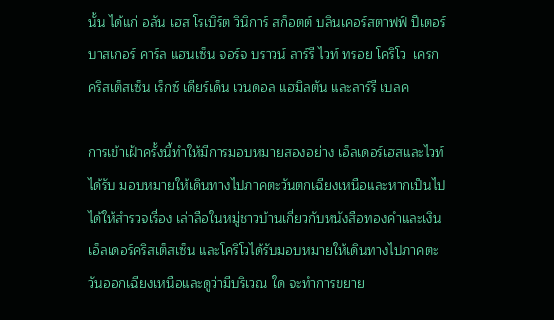นั้น ได้แก่ อลัน เฮส โรเบิร์ต วินิการ์ สก็อตต์ บลินเคอร์สตาฟฟ์ ปีเตอร์ บาสเกอร์ คาร์ล แฮนเซ็น จอร์จ บราวน์ ลาร์รี ไวท์ ทรอย โคริโว  เครก คริสเต็สเซ็น เร็กซ์ เดียร์เด็น เวนดอล แฮมิลตัน และลาร์รี เบลค

การเข้าเฝ้าครั้งนี้ทำให้มีการมอบหมายสองอย่าง เอ็ลเดอร์เฮสและไวท์ได้รับ มอบหมายให้เดินทางไปภาคตะวันตกเฉียงเหนือและหากเป็นไปได้ให้สำรวจเรื่อง เล่าลือในหมู่ชาวบ้านเกี่ยวกับหนังสือทองคำและเงิน เอ็ลเดอร์คริสเต็สเซ็น และโคริโวได้รับมอบหมายให้เดินทางไปภาคตะวันออกเฉียงเหนือและดูว่ามีบริเวณ ใด จะทำการขยาย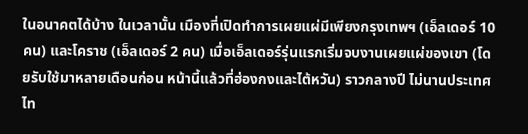ในอนาคตได้บ้าง ในเวลานั้น เมืองที่เปิดทำการเผยแผ่มีเพียงกรุงเทพฯ (เอ็ลเดอร์ 10 คน) และโคราช (เอ็ลเดอร์ 2 คน) เมื่อเอ็ลเดอร์รุ่นแรกเริ่มจบงานเผยแผ่ของเขา (โดยรับใช้มาหลายเดือนก่อน หน้านี้แล้วที่ฮ่องกงและไต้หวัน) ราวกลางปี ไม่นานประเทศไท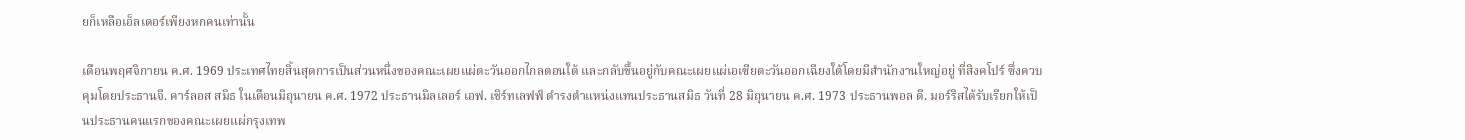ยก็เหลือเอ็ลเดอร์เพียงหกคนเท่านั้น

เดือนพฤศจิกายน ค.ศ. 1969 ประเทศไทยสิ้นสุดการเป็นส่วนหนึ่งของคณะเผยแผ่ตะวันออกไกลตอนใต้ และกลับขึ้นอยู่กับคณะเผยแผ่เอเซียตะวันออกเฉียงใต้โดยมีสำนักงานใหญ่อยู่ ที่สิงคโปร์ ซึ่งควบคุมโดยประธานจี. คาร์ลอส สมิธ ในเดือนมิถุนายน ค.ศ. 1972 ประธานมิลเลอร์ เอฟ. เชิร์ทเลฟฟ์ ดำรงตำแหน่งแทนประธานสมิธ วันที่ 28 มิถุนายน ค.ศ. 1973 ประธานพอล ดี. มอร์ริสได้รับเรียกให้เป็นประธานคนแรกของคณะเผยแผ่กรุงเทพ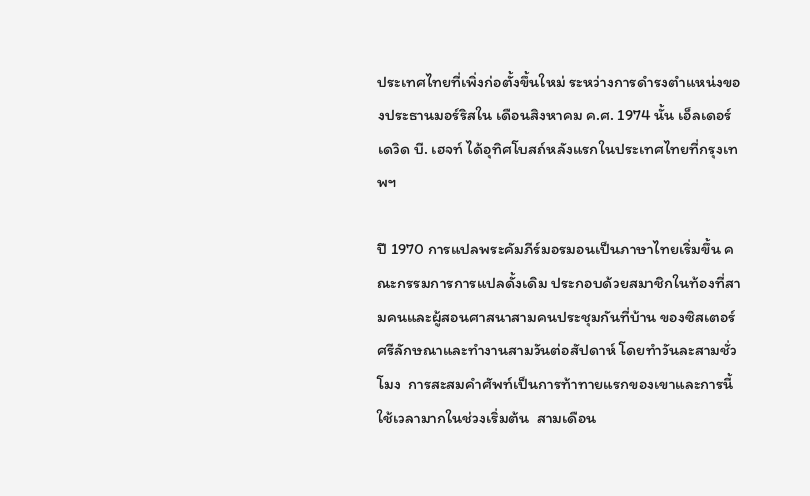ประเทศไทยที่เพิ่งก่อตั้งขึ้นใหม่ ระหว่างการดำรงตำแหน่งของประธานมอร์ริสใน เดือนสิงหาคม ค.ศ. 1974 นั้น เอ็ลเดอร์เดวิด บี. เฮจท์ ได้อุทิศโบสถ์หลังแรกในประเทศไทยที่กรุงเทพฯ

ปี 1970 การแปลพระคัมภีร์มอรมอนเป็นภาษาไทยเริ่มขึ้น คณะกรรมการการแปลดั้งเดิม ประกอบด้วยสมาชิกในท้องที่สามคนและผู้สอนศาสนาสามคนประชุมกันที่บ้าน ของซิสเตอร์ศรีลักษณาและทำงานสามวันต่อสัปดาห์ โดยทำวันละสามชั่วโมง  การสะสมคำศัพท์เป็นการท้าทายแรกของเขาและการนี้ใช้เวลามากในช่วงเริ่มต้น  สามเดือน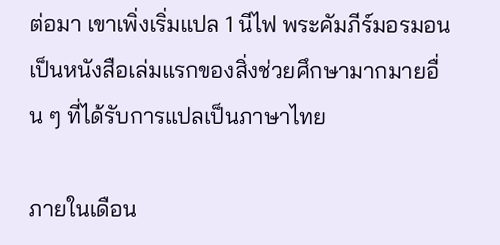ต่อมา เขาเพิ่งเริ่มแปล 1 นีไฟ พระคัมภีร์มอรมอนเป็นหนังสือเล่มแรกของสิ่งช่วยศึกษามากมายอื่น ๆ ที่ได้รับการแปลเป็นภาษาไทย

ภายในเดือน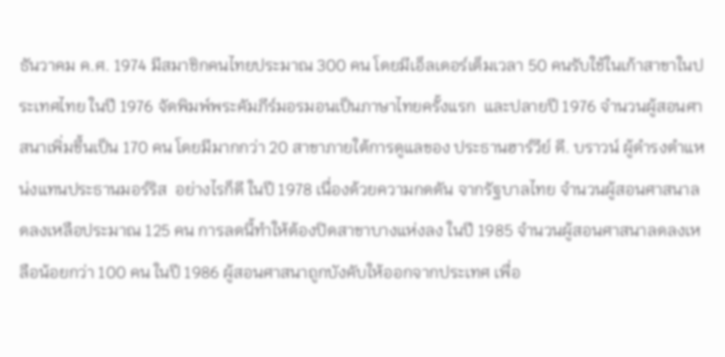ธันวาคม ค.ศ. 1974 มีสมาชิกคนไทยประมาณ 300 คน โดยมีเอ็ลเดอร์เต็มเวลา 50 คนรับใช้ในเก้าสาขาในประเทศไทย ในปี 1976 จัดพิมพ์พระคัมภีร์มอรมอนเป็นภาษาไทยครั้งแรก  และปลายปี 1976 จำนวนผู้สอนศาสนาเพิ่มขึ้นเป็น 170 คน โดยมีมากกว่า 20 สาขาภายใต้การดูแลของ ประธานฮาร์วีย์ ดี. บราวน์ ผู้ดำรงตำแหน่งแทนประธานมอร์ริส  อย่างไรก็ดี ในปี 1978 เนื่องด้วยความกดดัน จากรัฐบาลไทย จำนวนผู้สอนศาสนาลดลงเหลือประมาณ 125 คน การลดนี้ทำให้ต้องปิดสาขาบางแห่งลง ในปี 1985 จำนวนผู้สอนศาสนาลดลงเหลือน้อยกว่า 100 คน ในปี 1986 ผู้สอนศาสนาถูกบังคับให้ออกจากประเทศ เพื่อ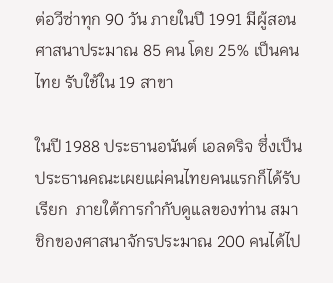ต่อวีซ่าทุก 90 วัน ภายในปี 1991 มีผู้สอนศาสนาประมาณ 85 คน โดย 25% เป็นคนไทย รับใช้ใน 19 สาขา

ในปี 1988 ประธานอนันต์ เอลดริจ ซึ่งเป็นประธานคณะเผยแผ่คนไทยคนแรกก็ได้รับเรียก  ภายใต้การกำกับดูแลของท่าน สมาชิกของศาสนาจักรประมาณ 200 คนได้ไป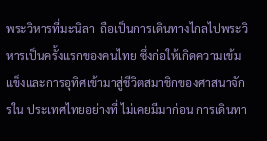พระวิหารที่มะนิลา  ถือเป็นการเดินทางไกลไปพระวิหารเป็นครั้งแรกของคนไทย ซึ่งก่อให้เกิดความเข้มแข็งและการอุทิศเข้ามาสู่ชีวิตสมาชิกของศาสนาจักรใน ประเทศไทยอย่างที่ ไม่เคยมีมาก่อน การเดินทา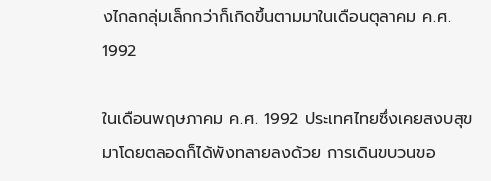งไกลกลุ่มเล็กกว่าก็เกิดขึ้นตามมาในเดือนตุลาคม ค.ศ. 1992

ในเดือนพฤษภาคม ค.ศ. 1992 ประเทศไทยซึ่งเคยสงบสุขมาโดยตลอดก็ได้พังทลายลงด้วย การเดินขบวนขอ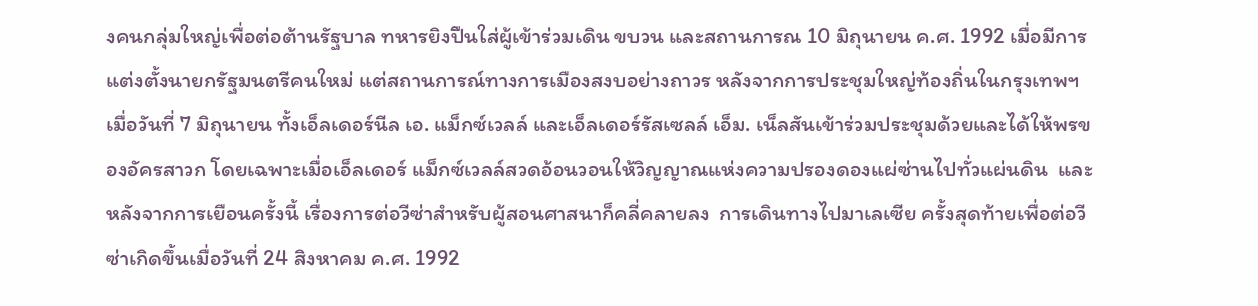งคนกลุ่มใหญ่เพื่อต่อต้านรัฐบาล ทหารยิงปืนใส่ผู้เข้าร่วมเดิน ขบวน และสถานการณ 10 มิถุนายน ค.ศ. 1992 เมื่อมีการแต่งตั้งนายกรัฐมนตรีคนใหม่ แต่สถานการณ์ทางการเมืองสงบอย่างถาวร หลังจากการประชุมใหญ่ท้องถิ่นในกรุงเทพฯ เมื่อวันที่ 7 มิถุนายน ทั้งเอ็ลเดอร์นีล เอ. แม็กซ์เวลล์ และเอ็ลเดอร์รัสเซลล์ เอ็ม. เน็ลสันเข้าร่วมประชุมด้วยและได้ให้พรของอัครสาวก โดยเฉพาะเมื่อเอ็ลเดอร์ แม็กซ์เวลล์สวดอ้อนวอนให้วิญญาณแห่งความปรองดองแผ่ซ่านไปทั่วแผ่นดิน  และหลังจากการเยือนครั้งนี้ เรื่องการต่อวีซ่าสำหรับผู้สอนศาสนาก็คลี่คลายลง  การเดินทางไปมาเลเซีย ครั้งสุดท้ายเพื่อต่อวีซ่าเกิดขึ้นเมื่อวันที่ 24 สิงหาคม ค.ศ. 1992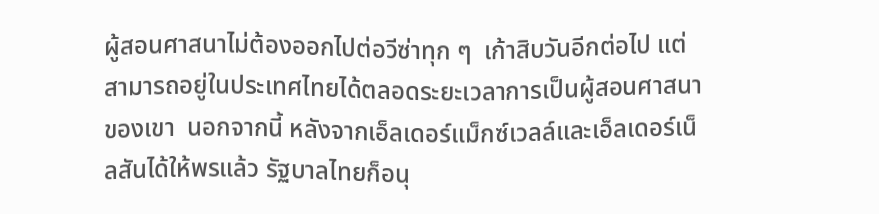ผู้สอนศาสนาไม่ต้องออกไปต่อวีซ่าทุก ๆ  เก้าสิบวันอีกต่อไป แต่สามารถอยู่ในประเทศไทยได้ตลอดระยะเวลาการเป็นผู้สอนศาสนาของเขา  นอกจากนี้ หลังจากเอ็ลเดอร์แม็กซ์เวลล์และเอ็ลเดอร์เน็ลสันได้ให้พรแล้ว รัฐบาลไทยก็อนุ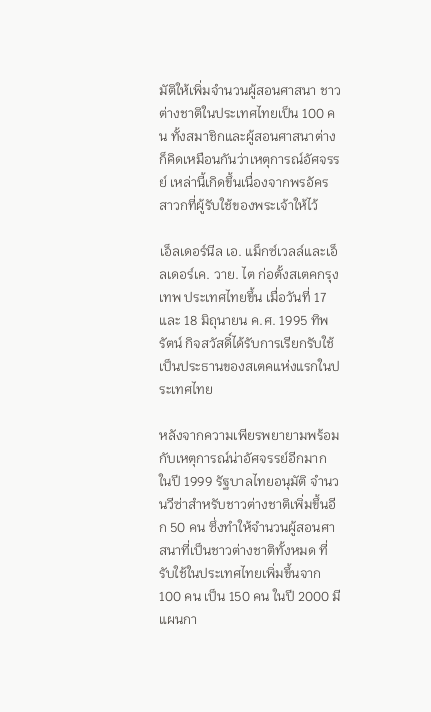มัติให้เพิ่มจำนวนผู้สอนศาสนา ชาวต่างชาติในประเทศไทยเป็น 100 คน ทั้งสมาชิกและผู้สอนศาสนาต่างก็คิดเหมือนกันว่าเหตุการณ์อัศจรรย์ เหล่านี้เกิดขึ้นเนื่องจากพรอัครสาวกที่ผู้รับใช้ของพระเจ้าให้ไว้

เอ็ลเดอร์นีล เอ. แม็กซ์เวลล์และเอ็ลเดอร์เค. วาย. ไต ก่อตั้งสเตคกรุงเทพ ประเทศไทยขึ้น เมื่อวันที่ 17 และ 18 มิถุนายน ค.ศ. 1995 ทิพรัตน์ กิจสวัสดิ์ได้รับการเรียกรับใช้เป็นประธานของสเตคแห่งแรกในประเทศไทย

หลังจากความเพียรพยายามพร้อมกับเหตุการณ์น่าอัศจรรย์อีกมาก ในปี 1999 รัฐบาลไทยอนุมัติ จำนวนวีซ่าสำหรับชาวต่างชาติเพิ่มขึ้นอีก 50 คน ซึ่งทำให้จำนวนผู้สอนศาสนาที่เป็นชาวต่างชาติทั้งหมด ที่รับใช้ในประเทศไทยเพิ่มขึ้นจาก 100 คน เป็น 150 คน ในปี 2000 มีแผนกา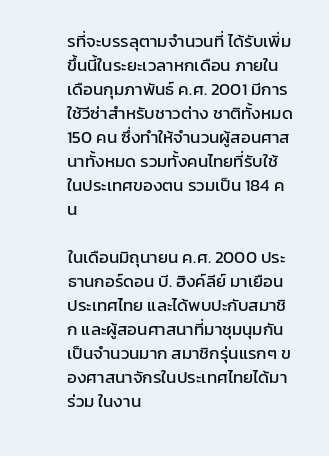รที่จะบรรลุตามจำนวนที่ ได้รับเพิ่มขึ้นนี้ในระยะเวลาหกเดือน ภายในเดือนกุมภาพันธ์ ค.ศ. 2001 มีการใช้วีซ่าสำหรับชาวต่าง ชาติทั้งหมด 150 คน ซึ่งทำให้จำนวนผู้สอนศาสนาทั้งหมด รวมทั้งคนไทยที่รับใช้ในประเทศของตน รวมเป็น 184 คน

ในเดือนมิถุนายน ค.ศ. 2000 ประธานกอร์ดอน บี. ฮิงค์ลีย์ มาเยือนประเทศไทย และได้พบปะกับสมาชิก และผู้สอนศาสนาที่มาชุมนุมกันเป็นจำนวนมาก สมาชิกรุ่นแรกๆ ของศาสนาจักรในประเทศไทยได้มาร่วม ในงาน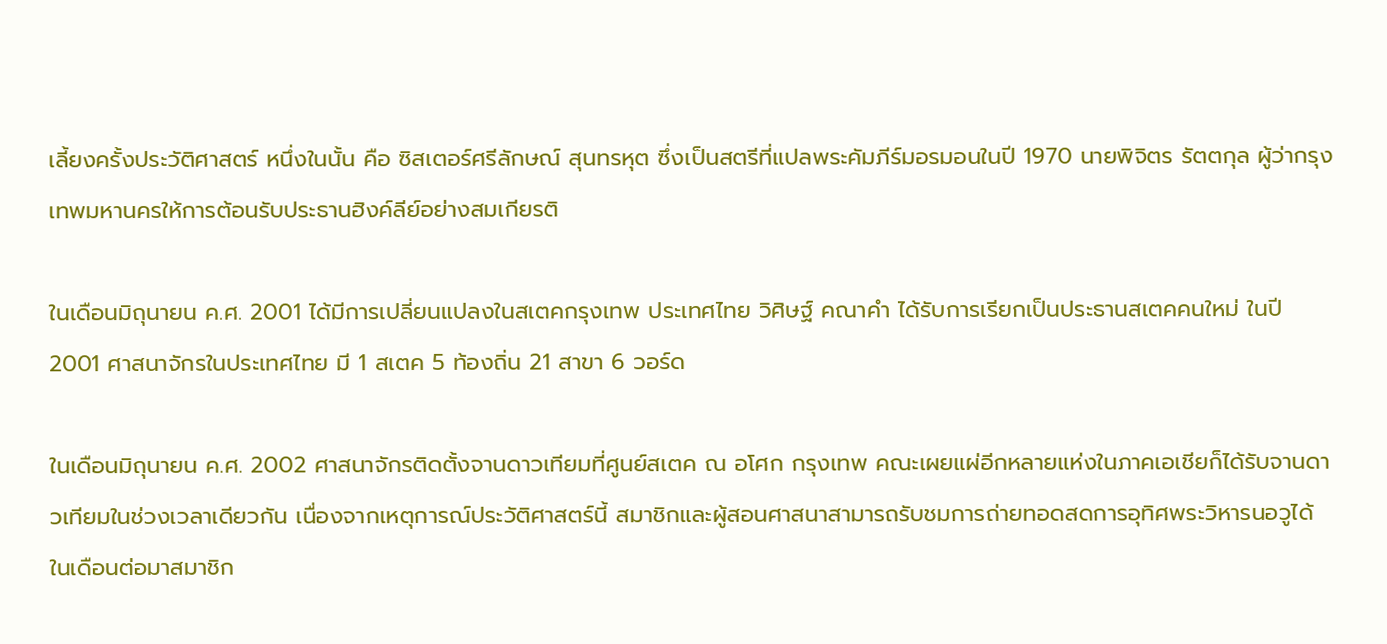เลี้ยงครั้งประวัติศาสตร์ หนึ่งในนั้น คือ ซิสเตอร์ศรีลักษณ์ สุนทรหุต ซึ่งเป็นสตรีที่แปลพระคัมภีร์มอรมอนในปี 1970 นายพิจิตร รัตตกุล ผู้ว่ากรุงเทพมหานครให้การต้อนรับประธานฮิงค์ลีย์อย่างสมเกียรติ

ในเดือนมิถุนายน ค.ศ. 2001 ได้มีการเปลี่ยนแปลงในสเตคกรุงเทพ ประเทศไทย วิศิษฐ์ คณาคำ ได้รับการเรียกเป็นประธานสเตคคนใหม่ ในปี 2001 ศาสนาจักรในประเทศไทย มี 1 สเตค 5 ท้องถิ่น 21 สาขา 6 วอร์ด

ในเดือนมิถุนายน ค.ศ. 2002 ศาสนาจักรติดตั้งจานดาวเทียมที่ศูนย์สเตค ณ อโศก กรุงเทพ คณะเผยแผ่อีกหลายแห่งในภาคเอเชียก็ได้รับจานดาวเทียมในช่วงเวลาเดียวกัน เนื่องจากเหตุการณ์ประวัติศาสตร์นี้ สมาชิกและผู้สอนศาสนาสามารถรับชมการถ่ายทอดสดการอุทิศพระวิหารนอวูได้ ในเดือนต่อมาสมาชิก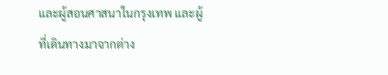และผู้สอนศาสนาในกรุงเทพ และผู้ที่เดินทางมาจากต่าง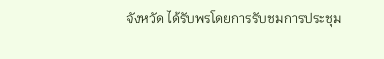จังหวัด ได้รับพรโดยการรับชมการประชุม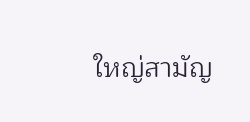ใหญ่สามัญ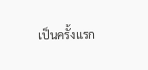เป็นครั้งแรก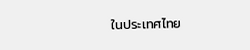ในประเทศไทย